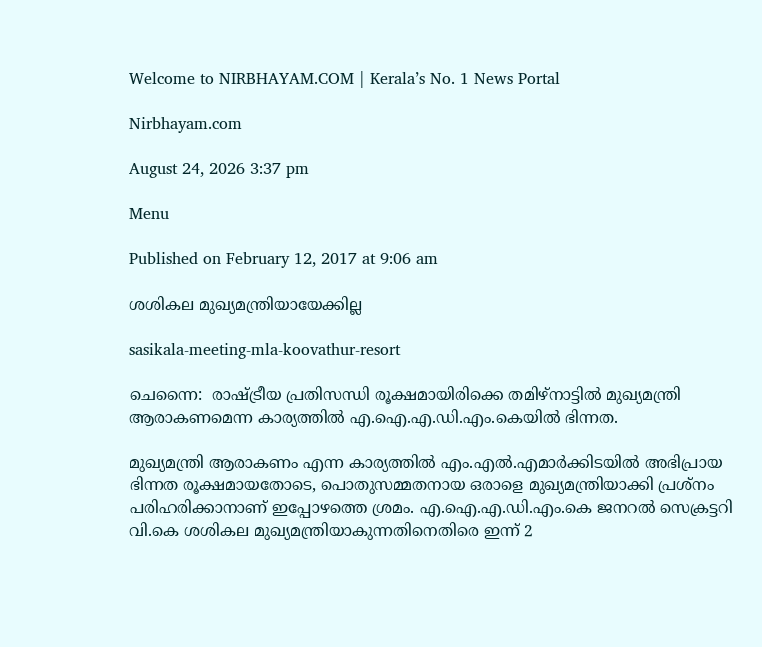Welcome to NIRBHAYAM.COM | Kerala’s No. 1 News Portal

Nirbhayam.com

August 24, 2026 3:37 pm

Menu

Published on February 12, 2017 at 9:06 am

ശശികല മുഖ്യമന്ത്രിയായേക്കില്ല

sasikala-meeting-mla-koovathur-resort

ചെന്നൈ:  രാഷ്ട്രീയ പ്രതിസന്ധി രൂക്ഷമായിരിക്കെ തമിഴ്‌നാട്ടില്‍ മുഖ്യമന്ത്രി ആരാകണമെന്ന കാര്യത്തില്‍ എ.ഐ.എ.ഡി.എം.കെയില്‍ ഭിന്നത.

മുഖ്യമന്ത്രി ആരാകണം എന്ന കാര്യത്തില്‍ എം.എല്‍.എമാര്‍ക്കിടയില്‍ അഭിപ്രായ ഭിന്നത രൂക്ഷമായതോടെ, പൊതുസമ്മതനായ ഒരാളെ മുഖ്യമന്ത്രിയാക്കി പ്രശ്‌നം പരിഹരിക്കാനാണ് ഇപ്പോഴത്തെ ശ്രമം. എ.ഐ.എ.ഡി.എം.കെ ജനറല്‍ സെക്രട്ടറി വി.കെ ശശികല മുഖ്യമന്ത്രിയാകുന്നതിനെതിരെ ഇന്ന് 2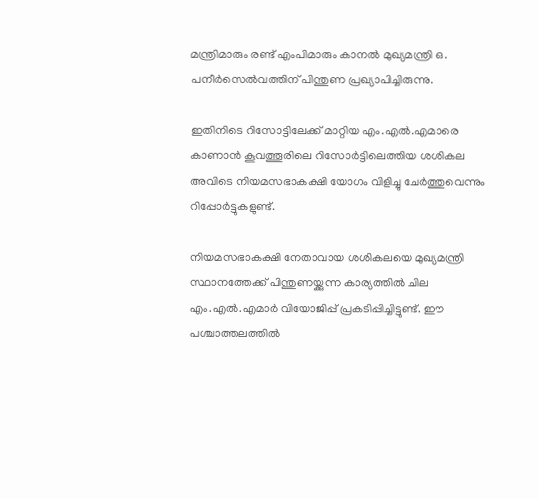മന്ത്രിമാരും രണ്ട് എംപിമാരും കാനല്‍ മുഖ്യമന്ത്രി ഒ. പനീര്‍സെല്‍വത്തിന് പിന്തുണ പ്രഖ്യാപിച്ചിരുന്നു.

ഇതിനിടെ റിസോട്ടിലേക്ക് മാറ്റിയ എം.എല്‍.എമാരെ കാണാന്‍ കൂവത്തൂരിലെ റിസോര്‍ട്ടിലെത്തിയ ശശികല അവിടെ നിയമസഭാകക്ഷി യോഗം വിളിച്ചു ചേര്‍ത്തുവെന്നും റിപ്പോര്‍ട്ടുകളുണ്ട്.

നിയമസഭാകക്ഷി നേതാവായ ശശികലയെ മുഖ്യമന്ത്രി സ്ഥാനത്തേക്ക് പിന്തുണയ്ക്കുന്ന കാര്യത്തില്‍ ചില എം.എല്‍.എമാര്‍ വിയോജിപ്പ് പ്രകടിപ്പിച്ചിട്ടുണ്ട്. ഈ പശ്ചാത്തലത്തില്‍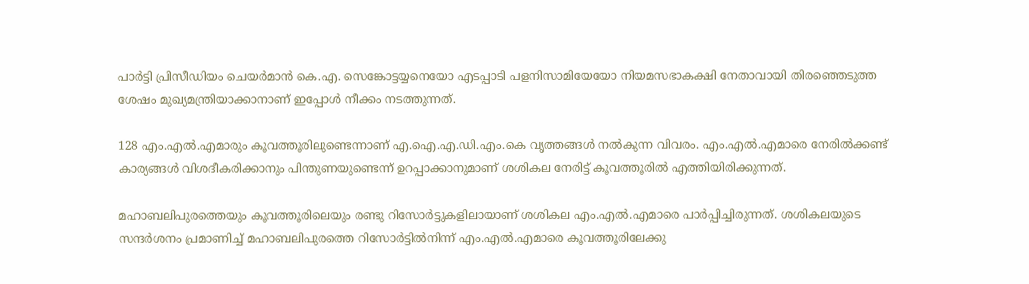പാര്‍ട്ടി പ്രിസീഡിയം ചെയര്‍മാന്‍ കെ.എ. സെങ്കോട്ടയ്യനെയോ എടപ്പാടി പളനിസാമിയേയോ നിയമസഭാകക്ഷി നേതാവായി തിരഞ്ഞെടുത്ത ശേഷം മുഖ്യമന്ത്രിയാക്കാനാണ് ഇപ്പോള്‍ നീക്കം നടത്തുന്നത്.

128 എം.എല്‍.എമാരും കൂവത്തൂരിലുണ്ടെന്നാണ് എ.ഐ.എ.ഡി.എം.കെ വൃത്തങ്ങള്‍ നല്‍കുന്ന വിവരം. എം.എല്‍.എമാരെ നേരില്‍ക്കണ്ട് കാര്യങ്ങള്‍ വിശദീകരിക്കാനും പിന്തുണയുണ്ടെന്ന് ഉറപ്പാക്കാനുമാണ് ശശികല നേരിട്ട് കൂവത്തൂരില്‍ എത്തിയിരിക്കുന്നത്.

മഹാബലിപുരത്തെയും കൂവത്തൂരിലെയും രണ്ടു റിസോര്‍ട്ടുകളിലായാണ് ശശികല എം.എല്‍.എമാരെ പാര്‍പ്പിച്ചിരുന്നത്. ശശികലയുടെ സന്ദര്‍ശനം പ്രമാണിച്ച് മഹാബലിപുരത്തെ റിസോര്‍ട്ടില്‍നിന്ന് എം.എല്‍.എമാരെ കൂവത്തൂരിലേക്കു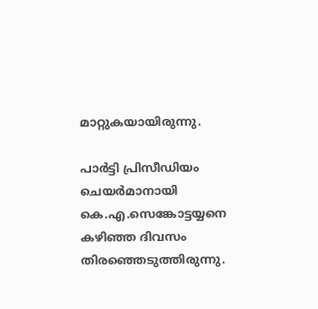മാറ്റുകയായിരുന്നു.

പാര്‍ട്ടി പ്രിസീഡിയം ചെയര്‍മാനായി കെ.എ.സെങ്കോട്ടയ്യനെ കഴിഞ്ഞ ദിവസം തിരഞ്ഞെടുത്തിരുന്നു.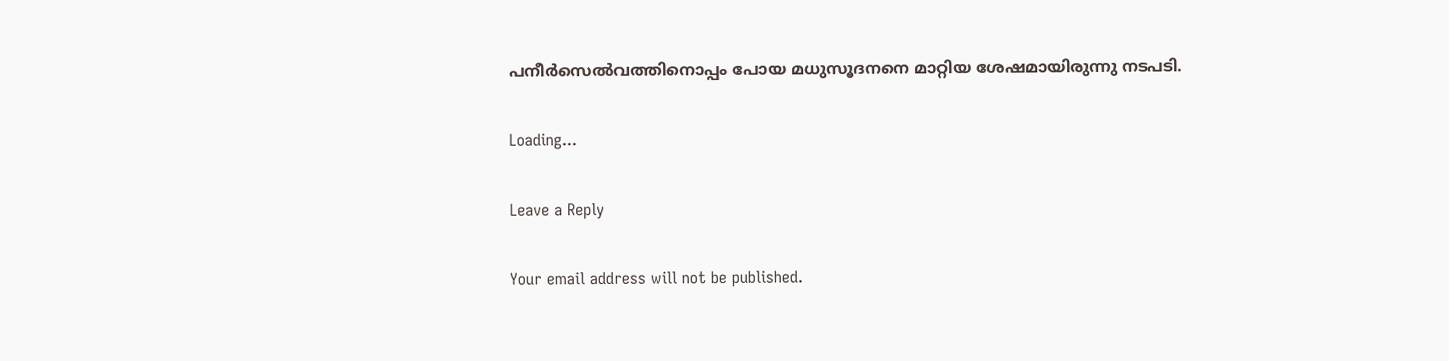പനീര്‍സെല്‍വത്തിനൊപ്പം പോയ മധുസൂദനനെ മാറ്റിയ ശേഷമായിരുന്നു നടപടി.

Loading...

Leave a Reply

Your email address will not be published.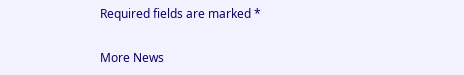Required fields are marked *

More News